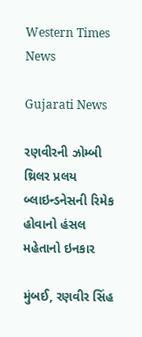Western Times News

Gujarati News

રણવીરની ઝોમ્બી થ્રિલર પ્રલય બ્લાઇન્ડનેસની રિમેક હોવાનો હંસલ મહેતાનો ઇનકાર

મુંબઈ, રણવીર સિંહ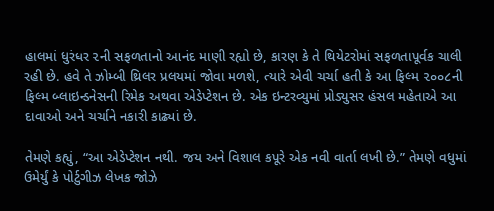હાલમાં ધુરંધર ૨ની સફળતાનો આનંદ માણી રહ્યો છે, કારણ કે તે થિયેટરોમાં સફળતાપૂર્વક ચાલી રહી છે. હવે તે ઝોમ્બી થ્રિલર પ્રલયમાં જોવા મળશે, ત્યારે એવી ચર્ચા હતી કે આ ફિલ્મ ૨૦૦૮ની ફિલ્મ બ્લાઇન્ડનેસની રિમેક અથવા એડેપ્ટેશન છે. એક ઇન્ટરવ્યુમાં પ્રોડ્યુસર હંસલ મહેતાએ આ દાવાઓ અને ચર્ચાને નકારી કાઢ્યાં છે.

તેમણે કહ્યું, “આ એડેપ્ટેશન નથી. જય અને વિશાલ કપૂરે એક નવી વાર્તા લખી છે.” તેમણે વધુમાં ઉમેર્યું કે પોર્ટુગીઝ લેખક જોઝે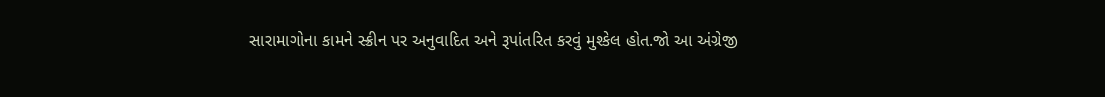સારામાગોના કામને સ્ક્રીન પર અનુવાદિત અને રૂપાંતરિત કરવું મુશ્કેલ હોત.જો આ અંગ્રેજી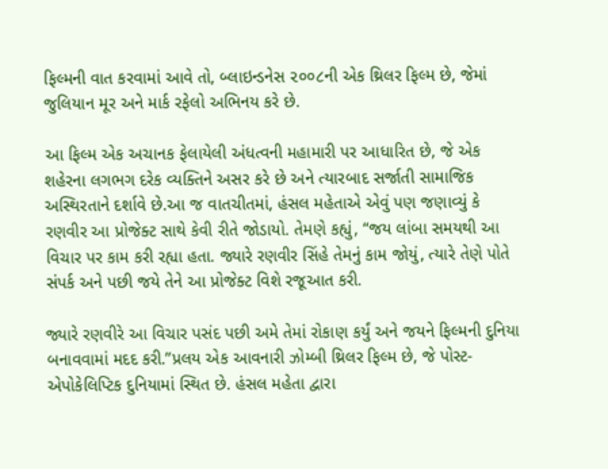ફિલ્મની વાત કરવામાં આવે તો, બ્લાઇન્ડનેસ ૨૦૦૮ની એક થ્રિલર ફિલ્મ છે, જેમાં જુલિયાન મૂર અને માર્ક રફેલો અભિનય કરે છે.

આ ફિલ્મ એક અચાનક ફેલાયેલી અંધત્વની મહામારી પર આધારિત છે, જે એક શહેરના લગભગ દરેક વ્યક્તિને અસર કરે છે અને ત્યારબાદ સર્જાતી સામાજિક અસ્થિરતાને દર્શાવે છે.આ જ વાતચીતમાં, હંસલ મહેતાએ એવું પણ જણાવ્યું કે રણવીર આ પ્રોજેક્ટ સાથે કેવી રીતે જોડાયો. તેમણે કહ્યું, “જય લાંબા સમયથી આ વિચાર પર કામ કરી રહ્યા હતા. જ્યારે રણવીર સિંહે તેમનું કામ જોયું, ત્યારે તેણે પોતે સંપર્ક અને પછી જયે તેને આ પ્રોજેક્ટ વિશે રજૂઆત કરી.

જ્યારે રણવીરે આ વિચાર પસંદ પછી અમે તેમાં રોકાણ કર્યું અને જયને ફિલ્મની દુનિયા બનાવવામાં મદદ કરી.”પ્રલય એક આવનારી ઝોમ્બી થ્રિલર ફિલ્મ છે, જે પોસ્ટ-એપોકેલિપ્ટિક દુનિયામાં સ્થિત છે. હંસલ મહેતા દ્વારા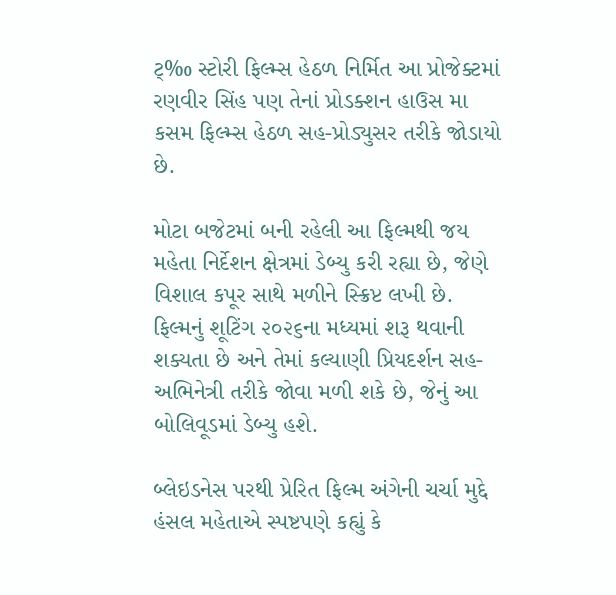ટ્‌‰ સ્ટોરી ફિલ્મ્સ હેઠળ નિર્મિત આ પ્રોજેક્ટમાં રણવીર સિંહ પણ તેનાં પ્રોડક્શન હાઉસ મા કસમ ફિલ્મ્સ હેઠળ સહ-પ્રોડ્યુસર તરીકે જોડાયો છે.

મોટા બજેટમાં બની રહેલી આ ફિલ્મથી જય મહેતા નિર્દેશન ક્ષેત્રમાં ડેબ્યુ કરી રહ્યા છે, જેણે વિશાલ કપૂર સાથે મળીને સ્ક્રિપ્ટ લખી છે. ફિલ્મનું શૂટિંગ ૨૦૨૬ના મધ્યમાં શરૂ થવાની શક્યતા છે અને તેમાં કલ્યાણી પ્રિયદર્શન સહ-અભિનેત્રી તરીકે જોવા મળી શકે છે, જેનું આ બોલિવૂડમાં ડેબ્યુ હશે.

બ્લેઇડનેસ પરથી પ્રેરિત ફિલ્મ અંગેની ચર્ચા મુદ્દે હંસલ મહેતાએ સ્પષ્ટપણે કહ્યું કે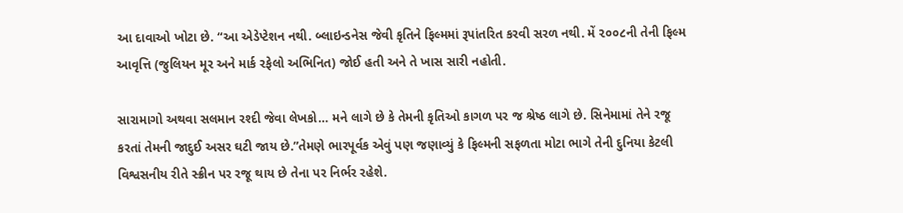આ દાવાઓ ખોટા છે. “આ એડેપ્ટેશન નથી. બ્લાઇન્ડનેસ જેવી કૃતિને ફિલ્મમાં રૂપાંતરિત કરવી સરળ નથી. મેં ૨૦૦૮ની તેની ફિલ્મ આવૃત્તિ (જુલિયન મૂર અને માર્ક રફેલો અભિનિત) જોઈ હતી અને તે ખાસ સારી નહોતી.

સારામાગો અથવા સલમાન રશ્દી જેવા લેખકો… મને લાગે છે કે તેમની કૃતિઓ કાગળ પર જ શ્રેષ્ઠ લાગે છે. સિનેમામાં તેને રજૂ કરતાં તેમની જાદુઈ અસર ઘટી જાય છે.”તેમણે ભારપૂર્વક એવું પણ જણાવ્યું કે ફિલ્મની સફળતા મોટા ભાગે તેની દુનિયા કેટલી વિશ્વસનીય રીતે સ્ક્રીન પર રજૂ થાય છે તેના પર નિર્ભર રહેશે.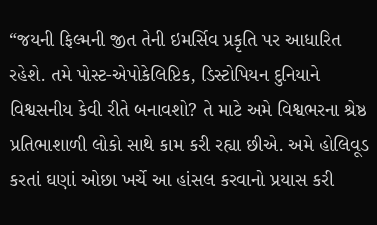“જયની ફિલ્મની જીત તેની ઇમર્સિવ પ્રકૃતિ પર આધારિત રહેશે. તમે પોસ્ટ-એપોકેલિપ્ટિક, ડિસ્ટોપિયન દુનિયાને વિશ્વસનીય કેવી રીતે બનાવશો? તે માટે અમે વિશ્વભરના શ્રેષ્ઠ પ્રતિભાશાળી લોકો સાથે કામ કરી રહ્યા છીએ. અમે હોલિવૂડ કરતાં ઘણાં ઓછા ખર્ચે આ હાંસલ કરવાનો પ્રયાસ કરી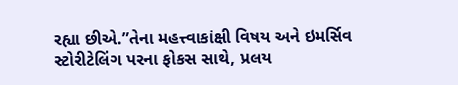રહ્યા છીએ.”તેના મહત્ત્વાકાંક્ષી વિષય અને ઇમર્સિવ સ્ટોરીટેલિંગ પરના ફોકસ સાથે, પ્રલય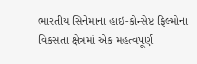ભારતીય સિનેમાના હાઇ-કોન્સેપ્ટ ફિલ્મોના વિકસતા ક્ષેત્રમાં એક મહત્વપૂર્ણ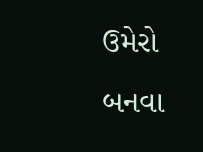ઉમેરો બનવા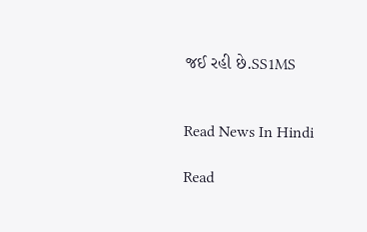જઈ રહી છે.SS1MS


Read News In Hindi

Read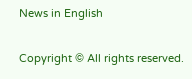News in English

Copyright © All rights reserved.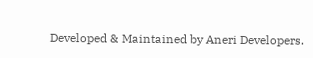Developed & Maintained by Aneri Developers.